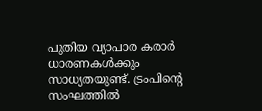പുതിയ വ്യാപാര കരാർ ധാരണകൾക്കും സാധ്യതയുണ്ട്. ട്രംപിന്റെ സംഘത്തിൽ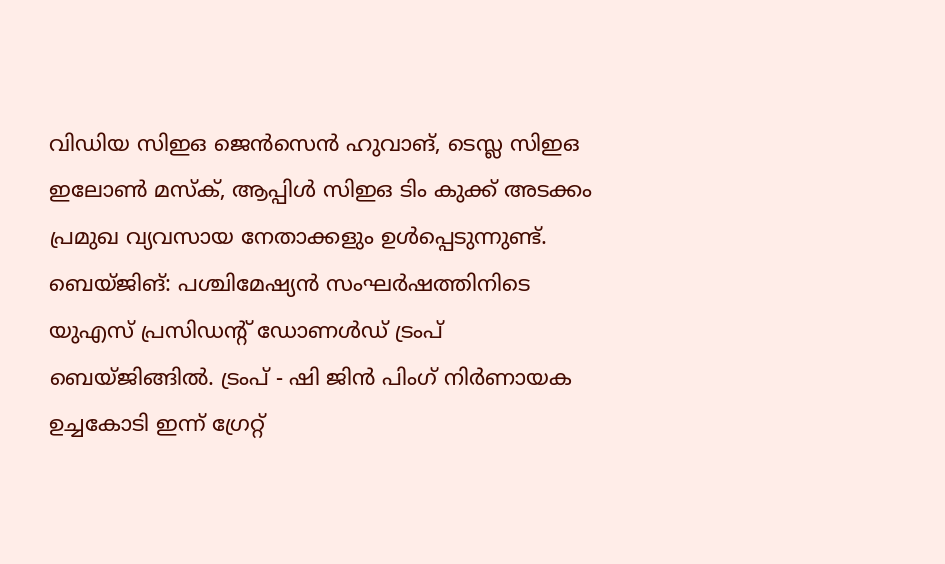വിഡിയ സിഇഒ ജെൻസെൻ ഹുവാങ്, ടെസ്ല സിഇഒ ഇലോൺ മസ്ക്, ആപ്പിൾ സിഇഒ ടിം കുക്ക് അടക്കം പ്രമുഖ വ്യവസായ നേതാക്കളും ഉൾപ്പെടുന്നുണ്ട്.
ബെയ്ജിങ്: പശ്ചിമേഷ്യൻ സംഘർഷത്തിനിടെ യുഎസ് പ്രസിഡന്റ് ഡോണൾഡ് ട്രംപ് ബെയ്ജിങ്ങിൽ. ട്രംപ് - ഷി ജിൻ പിംഗ് നിർണായക ഉച്ചകോടി ഇന്ന് ഗ്രേറ്റ്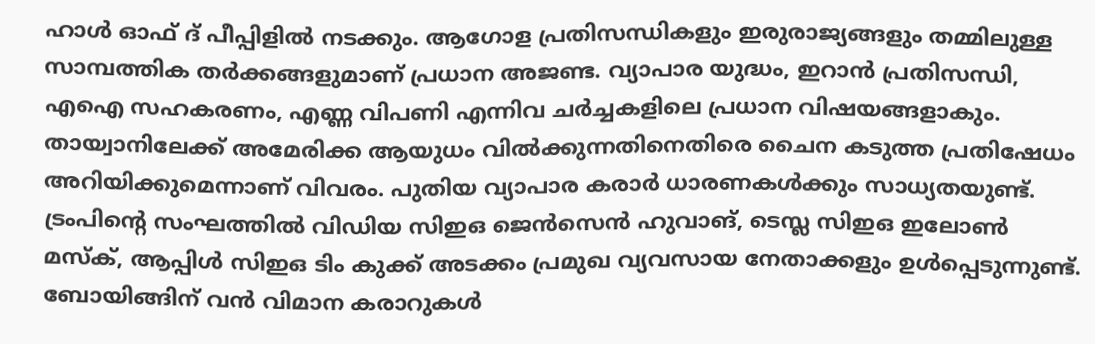ഹാൾ ഓഫ് ദ് പീപ്പിളിൽ നടക്കും. ആഗോള പ്രതിസന്ധികളും ഇരുരാജ്യങ്ങളും തമ്മിലുള്ള സാമ്പത്തിക തർക്കങ്ങളുമാണ് പ്രധാന അജണ്ട. വ്യാപാര യുദ്ധം, ഇറാൻ പ്രതിസന്ധി, എഐ സഹകരണം, എണ്ണ വിപണി എന്നിവ ചർച്ചകളിലെ പ്രധാന വിഷയങ്ങളാകും. തായ്വാനിലേക്ക് അമേരിക്ക ആയുധം വിൽക്കുന്നതിനെതിരെ ചൈന കടുത്ത പ്രതിഷേധം അറിയിക്കുമെന്നാണ് വിവരം. പുതിയ വ്യാപാര കരാർ ധാരണകൾക്കും സാധ്യതയുണ്ട്. ട്രംപിന്റെ സംഘത്തിൽ വിഡിയ സിഇഒ ജെൻസെൻ ഹുവാങ്, ടെസ്ല സിഇഒ ഇലോൺ മസ്ക്, ആപ്പിൾ സിഇഒ ടിം കുക്ക് അടക്കം പ്രമുഖ വ്യവസായ നേതാക്കളും ഉൾപ്പെടുന്നുണ്ട്. ബോയിങ്ങിന് വൻ വിമാന കരാറുകൾ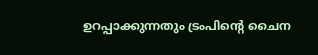ഉറപ്പാക്കുന്നതും ട്രംപിന്റെ ചൈന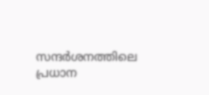സന്ദർശനത്തിലെ പ്രധാന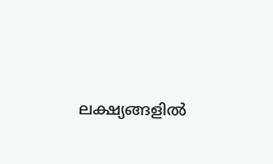ലക്ഷ്യങ്ങളിൽ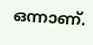ഒന്നാണ്.